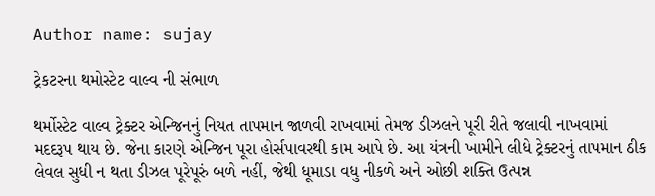Author name: sujay

ટ્રેકટરના થમોસ્ટેટ વાલ્વ ની સંભાળ

થર્મોસ્ટેટ વાલ્વ ટ્રેક્ટર એન્જિનનું નિયત તાપમાન જાળવી રાખવામાં તેમજ ડીઝલને પૂરી રીતે જલાવી નાખવામાં મદદરૂપ થાય છે. જેના કારણે એન્જિન પૂરા હોર્સપાવરથી કામ આપે છે. આ યંત્રની ખામીને લીધે ટ્રેક્ટરનું તાપમાન ઠીક લેવલ સુધી ન થતા ડીઝલ પૂરેપૂરું બળે નહીં, જેથી ધૂમાડા વધુ નીકળે અને ઓછી શક્તિ ઉત્પન્ન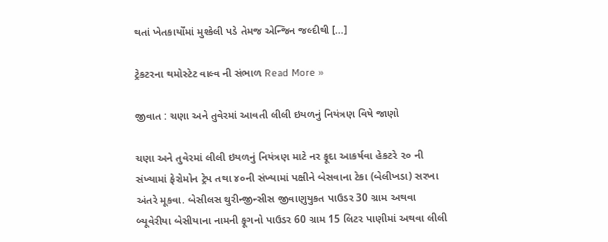થતાં ખેતકાર્યોંમાં મુશ્કેલી પડે તેમજ એન્જિન જલ્દીથી […]

ટ્રેકટરના થમોસ્ટેટ વાલ્વ ની સંભાળ Read More »

જીવાત : ચણા અને તુવેરમાં આવતી લીલી ઇયળનું નિયંત્રણ વિષે જાણો

ચણા અને તુવેરમાં લીલી ઇયળનું નિયંત્રણ માટે નર ફૂદા આકર્ષવા હેકટરે ૨૦ ની સંખ્યામાં ફેરોમોન ટ્રેપ તથા ૪૦ની સંખ્યામાં પક્ષીને બેસવાના ટેકા (બેલીખડા) સરખા અંતરે મૂકવા. બેસીલસ થુરીન્જીન્સીસ જીવાણુયુકત પાઉડર 30 ગ્રામ અથવા બ્યૂવેરીયા બેસીયાના નામની ફૂગનો પાઉડર 60 ગ્રામ 15 લિટર પાણીમાં અથવા લીલી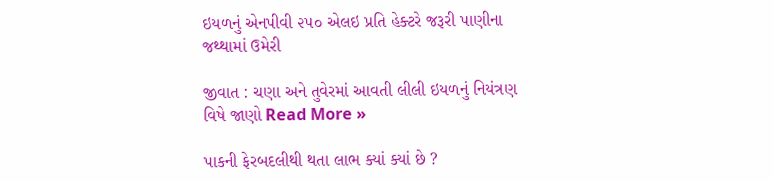ઇયળનું એનપીવી ૨૫૦ એલઇ પ્રતિ હેક્ટરે જરૂરી પાણીના જથ્થામાં ઉમેરી

જીવાત : ચણા અને તુવેરમાં આવતી લીલી ઇયળનું નિયંત્રણ વિષે જાણો Read More »

પાકની ફેરબદલીથી થતા લાભ ક્યાં ક્યાં છે ?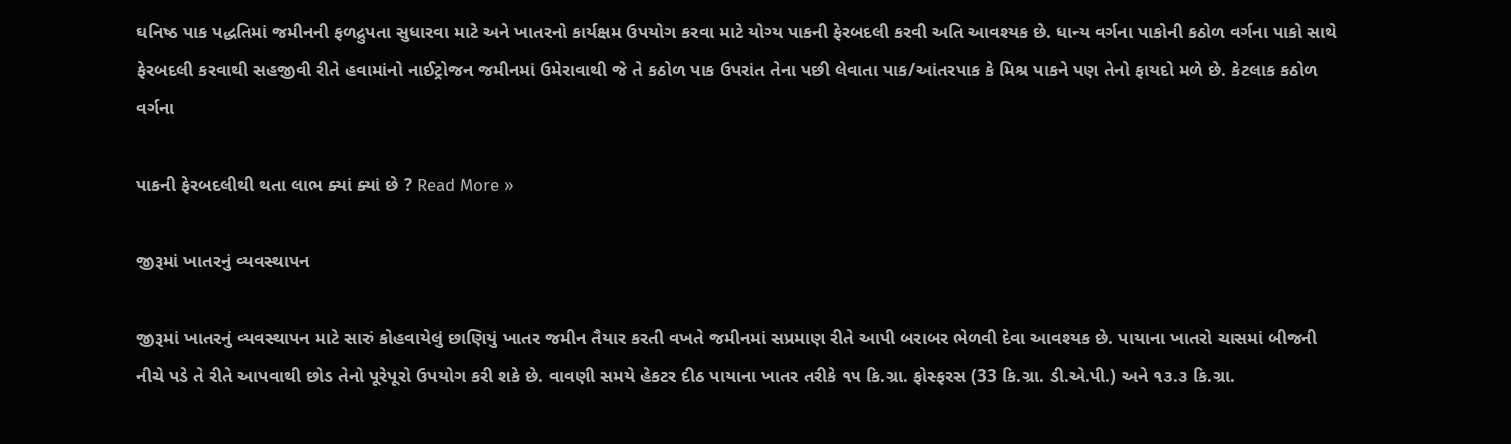ઘનિષ્ઠ પાક પદ્ધતિમાં જમીનની ફળદ્રુપતા સુધારવા માટે અને ખાતરનો કાર્યક્ષમ ઉપયોગ કરવા માટે યોગ્ય પાકની ફેરબદલી કરવી અતિ આવશ્યક છે. ધાન્ય વર્ગના પાકોની કઠોળ વર્ગના પાકો સાથે ફેરબદલી કરવાથી સહજીવી રીતે હવામાંનો નાઈટ્રોજન જમીનમાં ઉમેરાવાથી જે તે કઠોળ પાક ઉપરાંત તેના પછી લેવાતા પાક/આંતરપાક કે મિશ્ર પાકને પણ તેનો ફાયદો મળે છે. કેટલાક કઠોળ વર્ગના

પાકની ફેરબદલીથી થતા લાભ ક્યાં ક્યાં છે ? Read More »

જીરૂમાં ખાતરનું વ્યવસ્થાપન

જીરૂમાં ખાતરનું વ્યવસ્થાપન માટે સારું કોહવાયેલું છાણિયું ખાતર જમીન તૈયાર કરતી વખતે જમીનમાં સપ્રમાણ રીતે આપી બરાબર ભેળવી દેવા આવશ્યક છે. પાયાના ખાતરો ચાસમાં બીજની નીચે પડે તે રીતે આપવાથી છોડ તેનો પૂરેપૂરો ઉપયોગ કરી શકે છે. વાવણી સમયે હેકટર દીઠ પાયાના ખાતર તરીકે ૧૫ કિ.ગ્રા. ફોસ્ફરસ (33 કિ.ગ્રા. ડી.એ.પી.) અને ૧૩.૩ કિ.ગ્રા.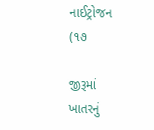નાઈટ્રોજન (૧૭

જીરૂમાં ખાતરનું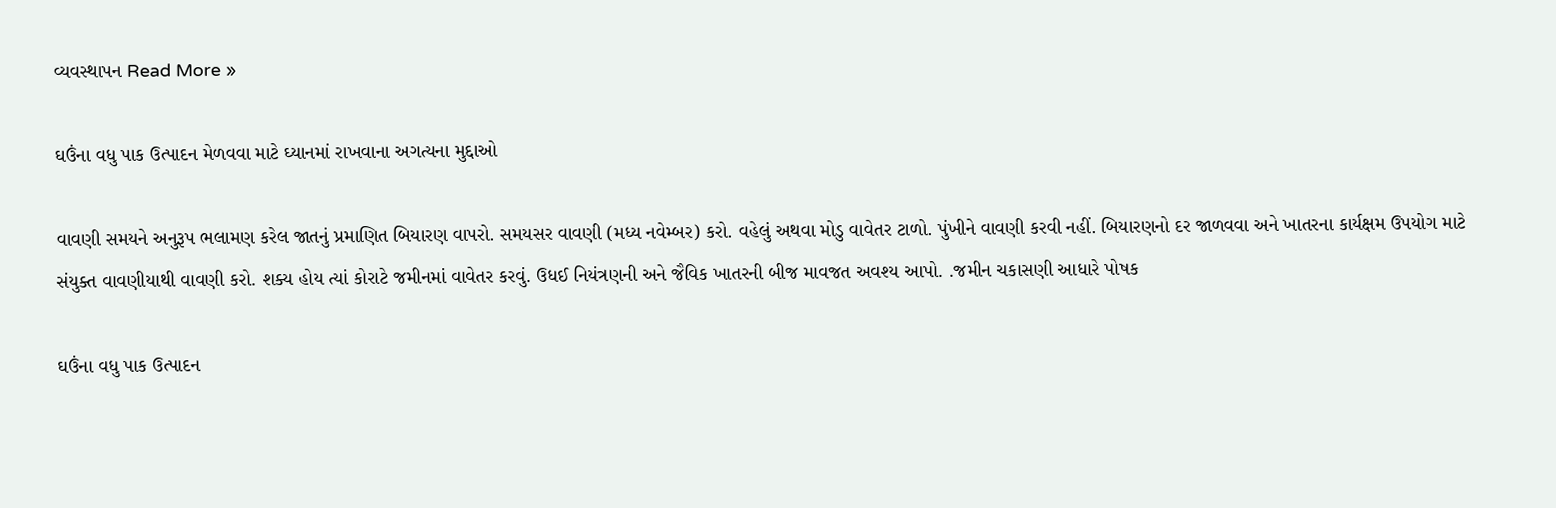વ્યવસ્થાપન Read More »

ઘઉંના વધુ પાક ઉત્પાદન મેળવવા માટે ઘ્યાનમાં રાખવાના અગત્યના મુદ્દાઓ

વાવણી સમયને અનુરૂપ ભલામણ કરેલ જાતનું પ્રમાણિત બિયારણ વાપરો. સમયસર વાવણી (મધ્ય નવેમ્બર) કરો. વહેલું અથવા મોડુ વાવેતર ટાળો. પુંખીને વાવણી કરવી નહીં. બિયારણનો દર જાળવવા અને ખાતરના કાર્યક્ષમ ઉપયોગ માટે સંયુક્ત વાવણીયાથી વાવણી કરો. શક્ય હોય ત્યાં કોરાટે જમીનમાં વાવેતર કરવું. ઉધઈ નિયંત્રણની અને જૈવિક ખાતરની બીજ માવજત અવશ્ય આપો. .જમીન ચકાસણી આધારે પોષક

ઘઉંના વધુ પાક ઉત્પાદન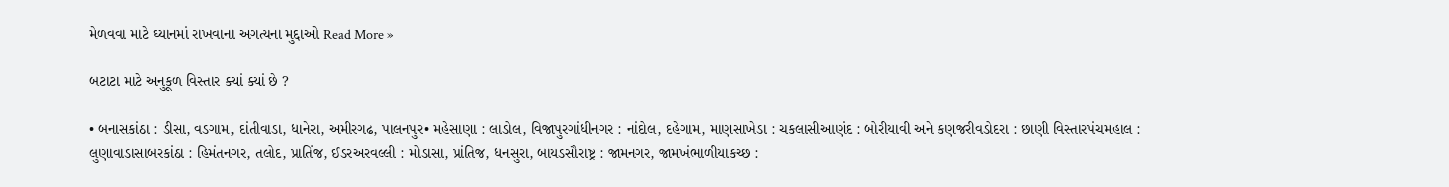મેળવવા માટે ઘ્યાનમાં રાખવાના અગત્યના મુદ્દાઓ Read More »

બટાટા માટે અનુકૂળ વિસ્તાર ક્યાં ક્યાં છે ?

• બનાસકાંઠા : ડીસા, વડગામ, દાંતીવાડા, ધાનેરા, અમીરગઢ, પાલનપુર• મહેસાણા : લાડોલ, વિજાપુરગાંધીનગર : નાંદોલ, દહેગામ, માણસાખેડા : ચકલાસીઆણંદ : બોરીયાવી અને કણજરીવડોદરા : છાણી વિસ્તારપંચમહાલ : લુણાવાડાસાબરકાંઠા : હિમંતનગર, તલોદ, પ્રાતિંજ, ઈડરઅરવલ્લી : મોડાસા, પ્રાંતિજ, ધનસુરા, બાયડસૌરાષ્ટ્ર : જામનગર, જામખંભાળીયાકચ્છ :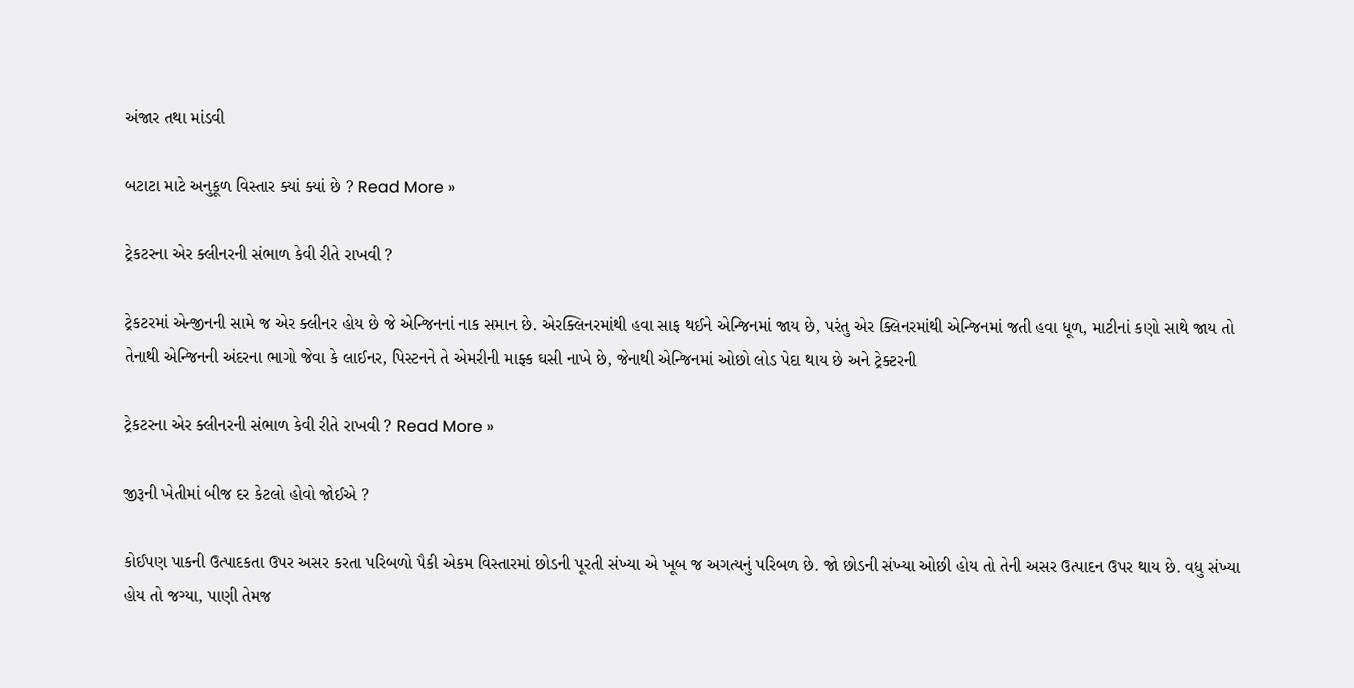અંજાર તથા માંડવી

બટાટા માટે અનુકૂળ વિસ્તાર ક્યાં ક્યાં છે ? Read More »

ટ્રેકટરના એર ક્લીનરની સંભાળ કેવી રીતે રાખવી ?

ટ્રેકટરમાં એન્જીનની સામે જ એર ક્લીનર હોય છે જે એન્જિનનાં નાક સમાન છે. એરક્લિનરમાંથી હવા સાફ થઈને એન્જિનમાં જાય છે, પરંતુ એર ક્લિનરમાંથી એન્જિનમાં જતી હવા ધૂળ, માટીનાં કણો સાથે જાય તો તેનાથી એન્જિનની અંદરના ભાગો જેવા કે લાઈનર, પિસ્ટનને તે એમરીની માફ્ક ઘસી નાખે છે, જેનાથી એન્જિનમાં ઓછો લોડ પેદા થાય છે અને ટ્રેક્ટરની

ટ્રેકટરના એર ક્લીનરની સંભાળ કેવી રીતે રાખવી ? Read More »

જીરૂની ખેતીમાં બીજ દર કેટલો હોવો જોઈએ ?

કોઈપણ પાકની ઉત્પાદકતા ઉપર અસર કરતા પરિબળો પૈકી એકમ વિસ્તારમાં છોડની પૂરતી સંખ્યા એ ખૂબ જ અગત્યનું પરિબળ છે. જો છોડની સંખ્યા ઓછી હોય તો તેની અસર ઉત્પાદન ઉપર થાય છે. વધુ સંખ્યા હોય તો જગ્યા, પાણી તેમજ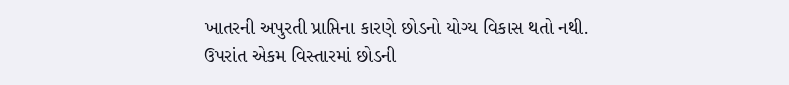ખાતરની અપુરતી પ્રાપ્તિના કારણે છોડનો યોગ્ય વિકાસ થતો નથી. ઉપરાંત એકમ વિસ્તારમાં છોડની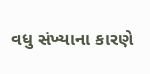વધુ સંખ્યાના કારણે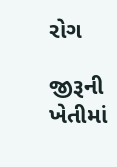રોગ

જીરૂની ખેતીમાં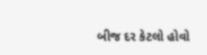બીજ દર કેટલો હોવો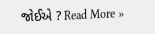જોઈએ ? Read More »